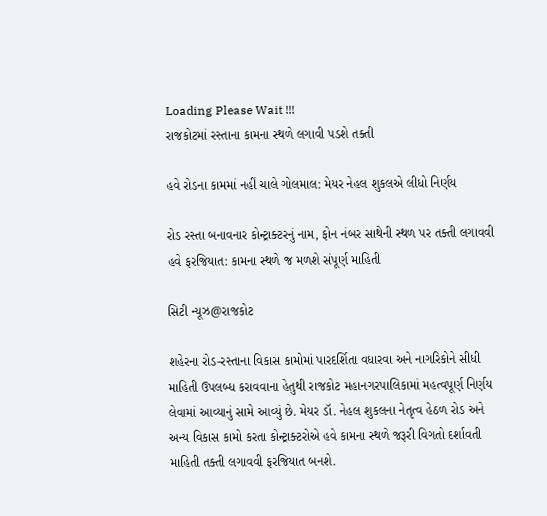Loading Please Wait !!!
રાજકોટમાં રસ્તાના કામના સ્થળે લગાવી પડશે તક્તી

હવે રોડના કામમાં નહીં ચાલે ગોલમાલ: મેયર નેહલ શુકલએ લીધો નિર્ણય

રોડ રસ્તા બનાવનાર કોન્ટ્રાક્ટરનું નામ, ફોન નંબર સાથેની સ્થળ પર તક્તી લગાવવી હવે ફરજિયાત: કામના સ્થળે જ મળશે સંપૂર્ણ માહિતી

સિટી ન્યૂઝ@રાજકોટ

શહેરના રોડ-રસ્તાના વિકાસ કામોમાં પારદર્શિતા વધારવા અને નાગરિકોને સીધી માહિતી ઉપલબ્ધ કરાવવાના હેતુથી રાજકોટ મહાનગરપાલિકામાં મહત્વપૂર્ણ નિર્ણય લેવામાં આવ્યાનું સામે આવ્યું છે. મેયર ડૉ. નેહલ શુકલના નેતૃત્વ હેઠળ રોડ અને અન્ય વિકાસ કામો કરતા કોન્ટ્રાક્ટરોએ હવે કામના સ્થળે જરૂરી વિગતો દર્શાવતી માહિતી તક્તી લગાવવી ફરજિયાત બનશે.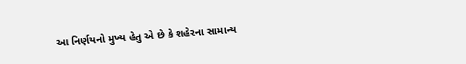આ નિર્ણયનો મુખ્ય હેતુ એ છે કે શહેરના સામાન્ય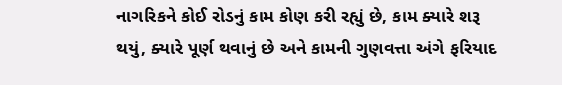નાગરિકને કોઈ રોડનું કામ કોણ કરી રહ્યું છે, કામ ક્યારે શરૂ થયું, ક્યારે પૂર્ણ થવાનું છે અને કામની ગુણવત્તા અંગે ફરિયાદ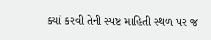ક્યાં કરવી તેની સ્પષ્ટ માહિતી સ્થળ પર જ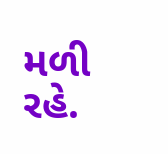મળી રહે.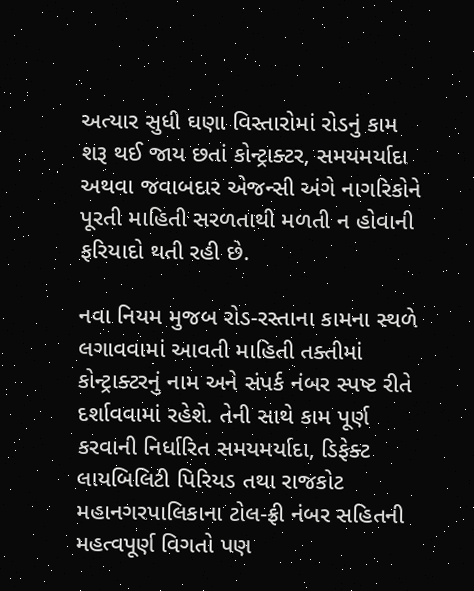અત્યાર સુધી ઘણા વિસ્તારોમાં રોડનું કામ શરૂ થઈ જાય છતાં કોન્ટ્રાક્ટર, સમયમર્યાદા અથવા જવાબદાર એજન્સી અંગે નાગરિકોને પૂરતી માહિતી સરળતાથી મળતી ન હોવાની ફરિયાદો થતી રહી છે.

નવા નિયમ મુજબ રોડ-રસ્તાના કામના સ્થળે લગાવવામાં આવતી માહિતી તક્તીમાં કોન્ટ્રાક્ટરનું નામ અને સંપર્ક નંબર સ્પષ્ટ રીતે દર્શાવવામાં રહેશે. તેની સાથે કામ પૂર્ણ કરવાની નિર્ધારિત સમયમર્યાદા, ડિફેક્ટ લાયબિલિટી પિરિયડ તથા રાજકોટ મહાનગરપાલિકાના ટોલ-ફ્રી નંબર સહિતની મહત્વપૂર્ણ વિગતો પણ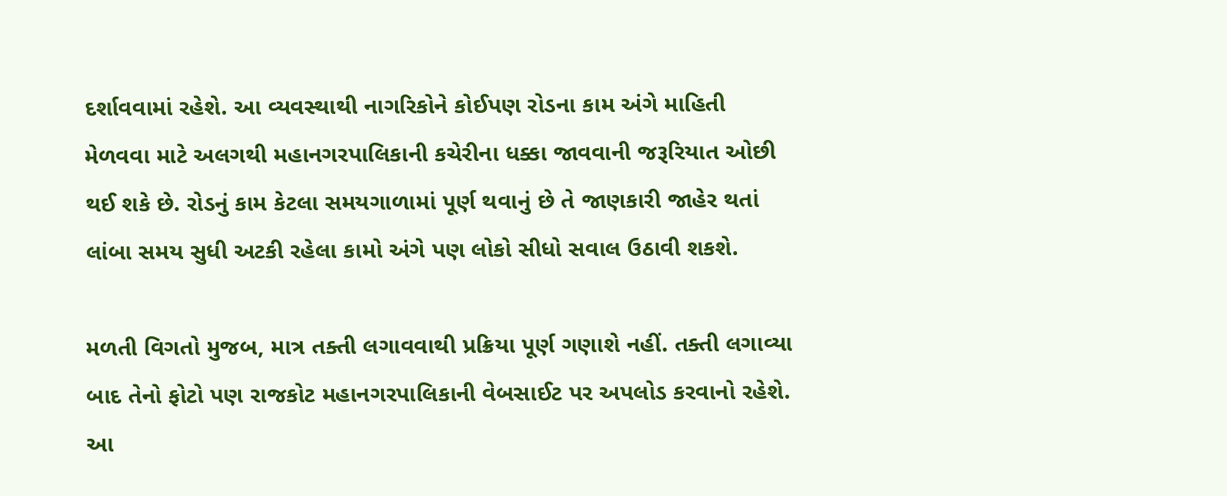દર્શાવવામાં રહેશે. આ વ્યવસ્થાથી નાગરિકોને કોઈપણ રોડના કામ અંગે માહિતી મેળવવા માટે અલગથી મહાનગરપાલિકાની કચેરીના ધક્કા જાવવાની જરૂરિયાત ઓછી થઈ શકે છે. રોડનું કામ કેટલા સમયગાળામાં પૂર્ણ થવાનું છે તે જાણકારી જાહેર થતાં લાંબા સમય સુધી અટકી રહેલા કામો અંગે પણ લોકો સીધો સવાલ ઉઠાવી શકશે.

મળતી વિગતો મુજબ, માત્ર તક્તી લગાવવાથી પ્રક્રિયા પૂર્ણ ગણાશે નહીં. તક્તી લગાવ્યા બાદ તેનો ફોટો પણ રાજકોટ મહાનગરપાલિકાની વેબસાઈટ પર અપલોડ કરવાનો રહેશે. આ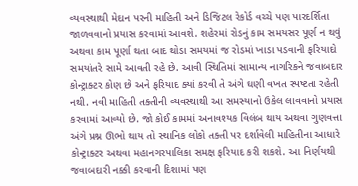વ્યવસ્થાથી મેદાન પરની માહિતી અને ડિજિટલ રેકોર્ડ વચ્ચે પણ પારદર્શિતા જાળવવાનો પ્રયાસ કરવામાં આવશે. શહેરમાં રોડનું કામ સમયસર પૂર્ણ ન થવું અથવા કામ પૂર્ણા થતા બાદ થોડા સમયમાં જ રોડમાં ખાડા પડવાની ફરિયાદો સમયાંતરે સામે આવતી રહે છે. આવી સ્થિતિમાં સામાન્ય નાગરિકને જવાબદાર કોન્ટ્રાક્ટર કોણ છે અને ફરિયાદ ક્યાં કરવી તે અંગે ઘણી વખત સ્પષ્ટતા રહેતી નથી. નવી માહિતી તક્તીની વ્યવસ્થાથી આ સમસ્યાનો ઉકેલ લાવવાનો પ્રયાસ કરવામાં આવ્યો છે. જો કોઈ કામમાં અનાવશ્યક વિલંબ થાય અથવા ગુણવત્તા અંગે પ્રશ્ન ઊભો થાય તો સ્થાનિક લોકો તક્તી પર દર્શાવેલી માહિતીના આધારે કોન્ટ્રાક્ટર અથવા મહાનગરપાલિકા સમક્ષ ફરિયાદ કરી શકશે. આ નિર્ણયથી જવાબદારી નક્કી કરવાની દિશામાં પણ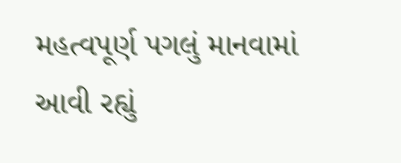મહત્વપૂર્ણ પગલું માનવામાં આવી રહ્યું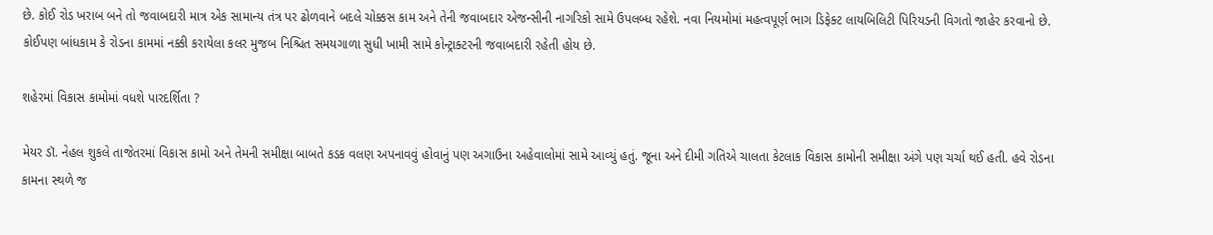છે. કોઈ રોડ ખરાબ બને તો જવાબદારી માત્ર એક સામાન્ય તંત્ર પર ઢોળવાને બદલે ચોક્કસ કામ અને તેની જવાબદાર એજન્સીની નાગરિકો સામે ઉપલબ્ધ રહેશે. નવા નિયમોમાં મહત્વપૂર્ણ ભાગ ડિફેક્ટ લાયબિલિટી પિરિયડની વિગતો જાહેર કરવાનો છે. કોઈપણ બાંધકામ કે રોડના કામમાં નક્કી કરાયેલા કલર મુજબ નિશ્ચિત સમયગાળા સુધી ખામી સામે કોન્ટ્રાક્ટરની જવાબદારી રહેતી હોય છે.

શહેરમાં વિકાસ કામોમાં વધશે પારદર્શિતા ?

મેયર ડૉ. નેહલ શુકલે તાજેતરમાં વિકાસ કામો અને તેમની સમીક્ષા બાબતે કડક વલણ અપનાવવું હોવાનું પણ અગાઉના અહેવાલોમાં સામે આવ્યું હતું. જૂના અને દીમી ગતિએ ચાલતા કેટલાક વિકાસ કામોની સમીક્ષા અંગે પણ ચર્ચા થઈ હતી. હવે રોડના કામના સ્થળે જ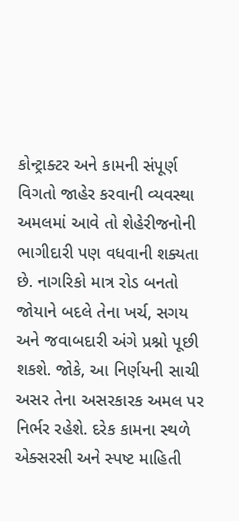કોન્ટ્રાક્ટર અને કામની સંપૂર્ણ વિગતો જાહેર કરવાની વ્યવસ્થા અમલમાં આવે તો શેહેરીજનોની ભાગીદારી પણ વધવાની શક્યતા છે. નાગરિકો માત્ર રોડ બનતો જોયાને બદલે તેના ખર્ચ, સગય અને જવાબદારી અંગે પ્રશ્નો પૂછી શકશે. જોકે, આ નિર્ણયની સાચી અસર તેના અસરકારક અમલ પર નિર્ભર રહેશે. દરેક કામના સ્થળે એક્સરસી અને સ્પષ્ટ માહિતી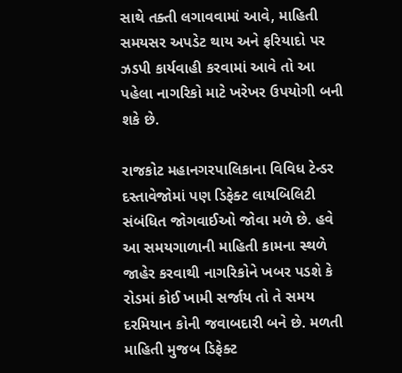સાથે તક્તી લગાવવામાં આવે, માહિતી સમયસર અપડેટ થાય અને ફરિયાદો પર ઝડપી કાર્યવાહી કરવામાં આવે તો આ પહેલા નાગરિકો માટે ખરેખર ઉપયોગી બની શકે છે.

રાજકોટ મહાનગરપાલિકાના વિવિધ ટેન્ડર દસ્તાવેજોમાં પણ ડિફેક્ટ લાયબિલિટી સંબંધિત જોગવાઈઓ જોવા મળે છે. હવે આ સમયગાળાની માહિતી કામના સ્થળે જાહેર કરવાથી નાગરિકોને ખબર પડશે કે રોડમાં કોઈ ખામી સર્જાય તો તે સમય દરમિયાન કોની જવાબદારી બને છે. મળતી માહિતી મુજબ ડિફેક્ટ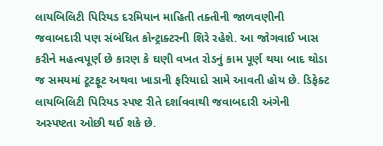લાયબિલિટી પિરિયડ દરમિયાન માહિતી તક્તીની જાળવણીની જવાબદારી પણ સંબંધિત કોન્ટ્રાક્ટરની શિરે રહેશે. આ જોગવાઈ ખાસ કરીને મહત્વપૂર્ણ છે કારણ કે ઘણી વખત રોડનું કામ પૂર્ણ થયા બાદ થોડા જ સમયમાં ટૂટફૂટ અથવા ખાડાની ફરિયાદો સામે આવતી હોય છે. ડિફેક્ટ લાયબિલિટી પિરિયડ સ્પષ્ટ રીતે દર્શાવવાથી જવાબદારી અંગેની અસ્પષ્ટતા ઓછી થઈ શકે છે.